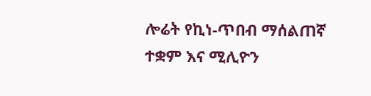ሎሬት የኪነ-ጥበብ ማሰልጠኛ ተቋም እና ሚሊዮን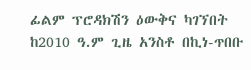ፊልም ፕሮዳክሽን ዕውቅና ካገኘበት ከ2010 ዓ.ም ጊዜ አንስቶ በኪነ-ጥበቡ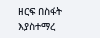ዘርፍ በስፋት እያስተማረ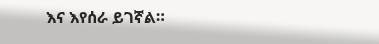እና እየሰራ ይገኛል።